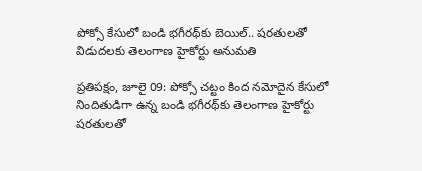పోక్సో కేసులో బండి భగీరథ్‌కు బెయిల్.. షరతులతో విడుదలకు తెలంగాణ హైకోర్టు అనుమతి

ప్రతిపక్షం, జూలై 09: పోక్సో చట్టం కింద నమోదైన కేసులో నిందితుడిగా ఉన్న బండి భగీరథ్‌కు తెలంగాణ హైకోర్టు షరతులతో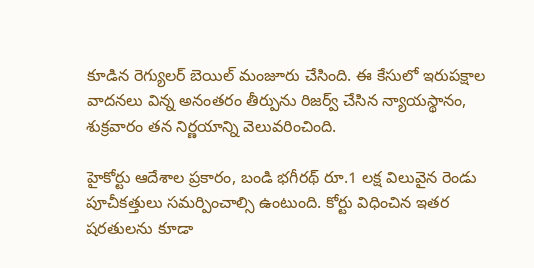కూడిన రెగ్యులర్ బెయిల్ మంజూరు చేసింది. ఈ కేసులో ఇరుపక్షాల వాదనలు విన్న అనంతరం తీర్పును రిజర్వ్ చేసిన న్యాయస్థానం, శుక్రవారం తన నిర్ణయాన్ని వెలువరించింది.

హైకోర్టు ఆదేశాల ప్రకారం, బండి భగీరథ్ రూ.1 లక్ష విలువైన రెండు పూచీకత్తులు సమర్పించాల్సి ఉంటుంది. కోర్టు విధించిన ఇతర షరతులను కూడా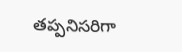తప్పనిసరిగా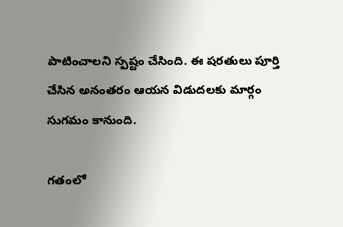పాటించాలని స్పష్టం చేసింది. ఈ షరతులు పూర్తి చేసిన అనంతరం ఆయన విడుదలకు మార్గం సుగమం కానుంది.

గతంలో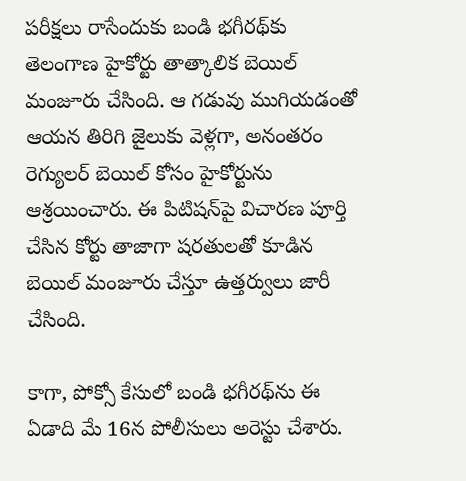పరీక్షలు రాసేందుకు బండి భగీరథ్‌కు తెలంగాణ హైకోర్టు తాత్కాలిక బెయిల్ మంజూరు చేసింది. ఆ గడువు ముగియడంతో ఆయన తిరిగి జైలుకు వెళ్లగా, అనంతరం రెగ్యులర్ బెయిల్ కోసం హైకోర్టును ఆశ్రయించారు. ఈ పిటిషన్‌పై విచారణ పూర్తి చేసిన కోర్టు తాజాగా షరతులతో కూడిన బెయిల్ మంజూరు చేస్తూ ఉత్తర్వులు జారీ చేసింది.

కాగా, పోక్సో కేసులో బండి భగీరథ్‌ను ఈ ఏడాది మే 16న పోలీసులు అరెస్టు చేశారు.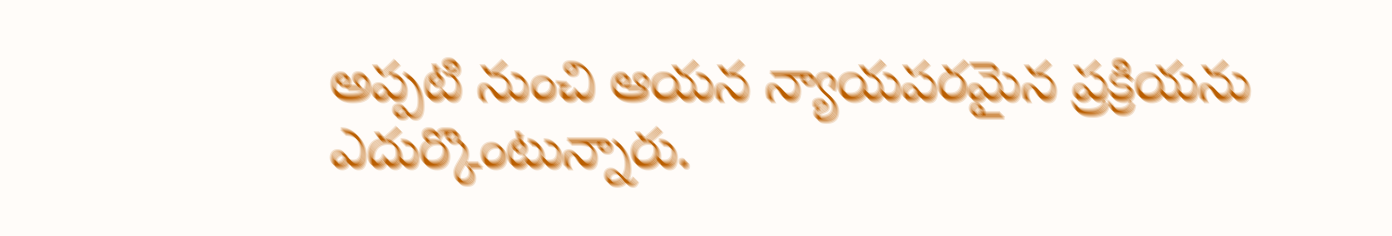అప్పటి నుంచి ఆయన న్యాయపరమైన ప్రక్రియను ఎదుర్కొంటున్నారు.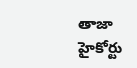తాజా హైకోర్టు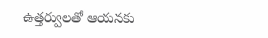ఉత్తర్వులతో ఆయనకు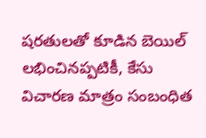షరతులతో కూడిన బెయిల్ లభించినప్పటికీ, కేసు విచారణ మాత్రం సంబంధిత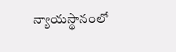న్యాయస్థానంలో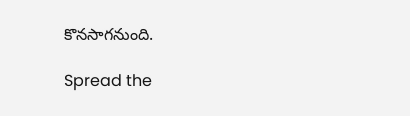కొనసాగనుంది.

Spread the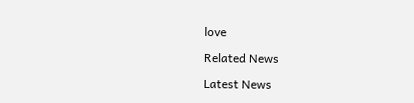love

Related News

Latest News